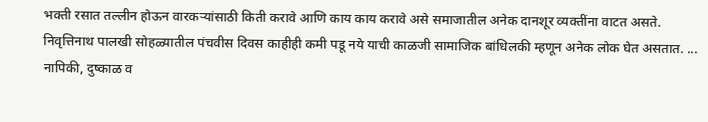भक्ती रसात तल्लीन होऊन वारकऱ्यांसाठी किती करावे आणि काय काय करावे असे समाजातील अनेक दानशूर व्यक्तींना वाटत असते. निवृत्तिनाथ पालखी सोहळ्यातील पंचवीस दिवस काहीही कमी पडू नये याची काळजी सामाजिक बांधिलकी म्हणून अनेक लोक घेत असतात. ...
नापिकी, दुष्काळ व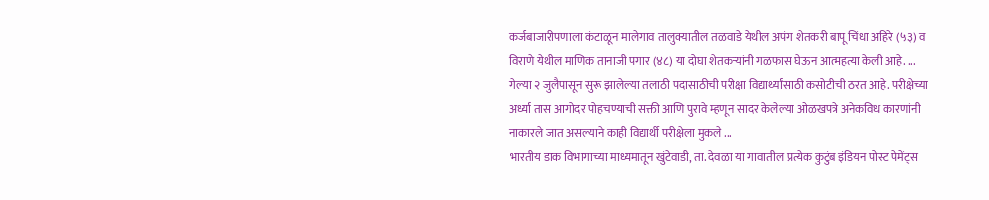कर्जबाजारीपणाला कंटाळून मालेगाव तालुक्यातील तळवाडे येथील अपंग शेतकरी बापू चिंधा अहिरे (५३) व विराणे येथील माणिक तानाजी पगार (४८) या दोघा शेतकऱ्यांनी गळफास घेऊन आत्महत्या केली आहे. ...
गेल्या २ जुलैपासून सुरू झालेल्या तलाठी पदासाठीची परीक्षा विद्यार्थ्यांसाठी कसोटीची ठरत आहे. परीक्षेच्या अर्ध्या तास आगोदर पोहचण्याची सक्ती आणि पुरावे म्हणून सादर केलेल्या ओळखपत्रे अनेकविध कारणांनी नाकारले जात असल्याने काही विद्यार्थी परीक्षेला मुकले ...
भारतीय डाक विभागाच्या माध्यमातून खुंटेवाडी, ता. देवळा या गावातील प्रत्येक कुटुंब इंडियन पोस्ट पेमेंट्स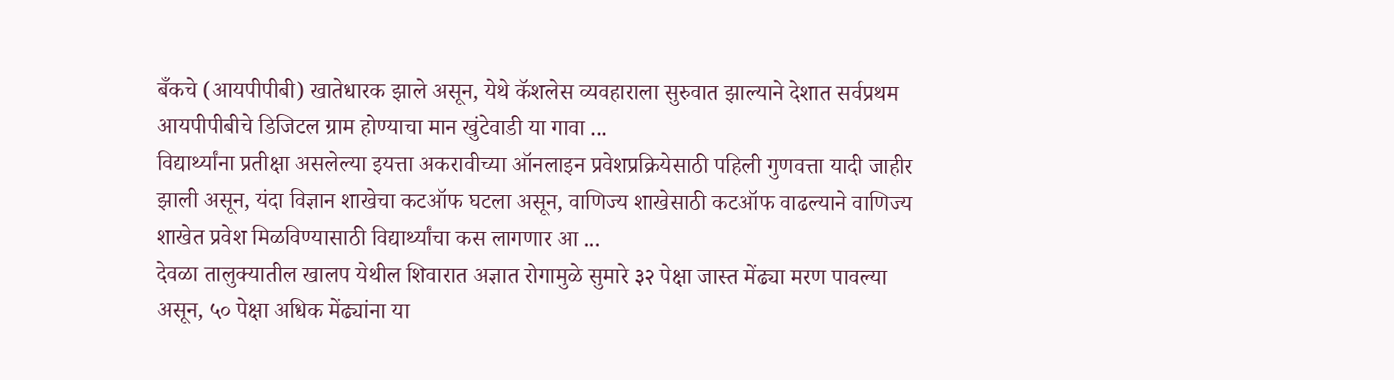बँकचे (आयपीपीबी) खातेधारक झाले असून, येथे कॅशलेस व्यवहाराला सुरुवात झाल्याने देशात सर्वप्रथम आयपीपीबीचे डिजिटल ग्राम होण्याचा मान खुंटेवाडी या गावा ...
विद्यार्थ्यांना प्रतीक्षा असलेल्या इयत्ता अकरावीच्या ऑनलाइन प्रवेशप्रक्रियेसाठी पहिली गुणवत्ता यादी जाहीर झाली असून, यंदा विज्ञान शाखेचा कटऑफ घटला असून, वाणिज्य शाखेसाठी कटऑफ वाढल्याने वाणिज्य शाखेत प्रवेश मिळविण्यासाठी विद्यार्थ्यांचा कस लागणार आ ...
देवळा तालुक्यातील खालप येथील शिवारात अज्ञात रोगामुळे सुमारे ३२ पेक्षा जास्त मेंढ्या मरण पावल्या असून, ५० पेक्षा अधिक मेंढ्यांना या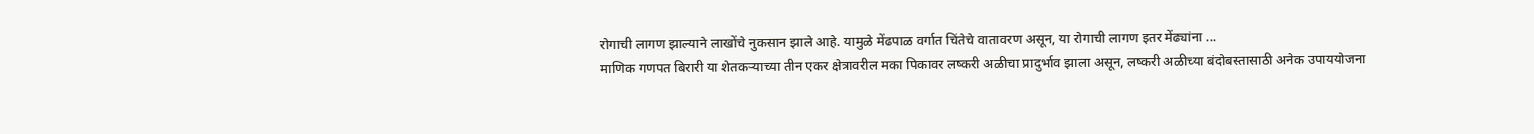रोगाची लागण झाल्याने लाखोंचे नुकसान झाले आहे. यामुळे मेंढपाळ वर्गात चिंतेचे वातावरण असून, या रोगाची लागण इतर मेंढ्यांना ...
माणिक गणपत बिरारी या शेतकऱ्याच्या तीन एकर क्षेत्रावरील मका पिकावर लष्करी अळीचा प्रादुर्भाव झाला असून, लष्करी अळीच्या बंदोबस्तासाठी अनेक उपाययोजना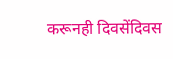करूनही दिवसेंदिवस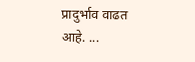प्रादुर्भाव वाढत आहे. ...